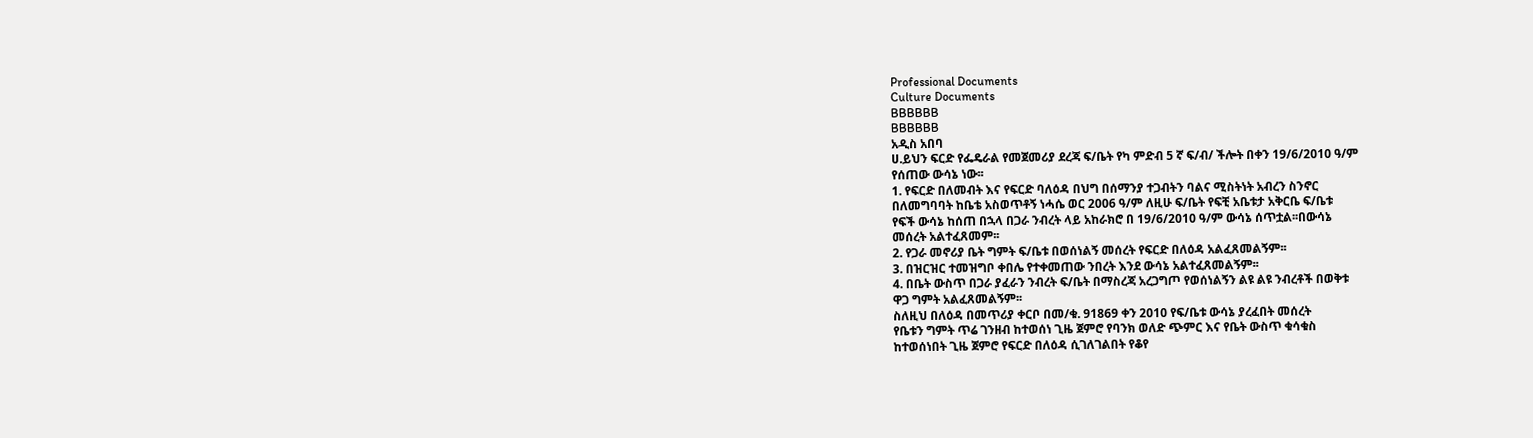Professional Documents
Culture Documents
BBBBBB
BBBBBB
አዲስ አበባ
ሀ.ይህን ፍርድ የፌዴራል የመጀመሪያ ደረጃ ፍ/ቤት የካ ምድብ 5 ኛ ፍ/ብ/ ችሎት በቀን 19/6/2010 ዓ/ም
የሰጠው ውሳኔ ነው፡፡
1. የፍርድ በለመብት እና የፍርድ ባለዕዳ በህግ በሰማንያ ተጋብትን ባልና ሚስትነት አብረን ስንኖር
በለመግባባት ከቤቴ አስወጥቶኝ ነሓሴ ወር 2006 ዓ/ም ለዚሁ ፍ/ቤት የፍቺ አቤቱታ አቅርቤ ፍ/ቤቱ
የፍች ውሳኔ ከሰጠ በኋላ በጋራ ንብረት ላይ አከራክሮ በ 19/6/2010 ዓ/ም ውሳኔ ሰጥቷል፡፡በውሳኔ
መሰረት አልተፈጸመም፡፡
2. የጋራ መኖሪያ ቤት ግምት ፍ/ቤቱ በወሰነልኝ መሰረት የፍርድ በለዕዳ አልፈጸመልኝም፡፡
3. በዝርዝር ተመዝግቦ ቀበሌ የተቀመጠው ንበረት እንደ ውሳኔ አልተፈጸመልኝም፡፡
4. በቤት ውስጥ በጋራ ያፈራን ንብረት ፍ/ቤት በማስረጃ አረጋግጦ የወሰነልኝን ልዩ ልዩ ንብረቶች በወቅቱ
ዋጋ ግምት አልፈጸመልኝም፡፡
ስለዚህ በለዕዳ በመጥሪያ ቀርቦ በመ/ቁ. 91869 ቀን 2010 የፍ/ቤቱ ውሳኔ ያረፈበት መሰረት
የቤቱን ግምት ጥሬ ገንዘብ ከተወሰነ ጊዜ ጀምሮ የባንክ ወለድ ጭምር እና የቤት ውስጥ ቁሳቁስ
ከተወሰነበት ጊዜ ጀምሮ የፍርድ በለዕዳ ሲገለገልበት የቆየ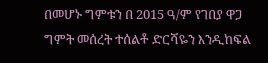በመሆኑ ግምቱን በ 2015 ዓ/ም የገበያ ዋጋ
ግምት መሰረት ተሰልቶ ድርሻዬን እንዲከፍል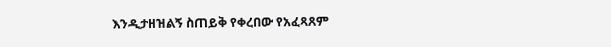እንዲታዘዝልኝ ስጠይቅ የቀረበው የአፈጻጸም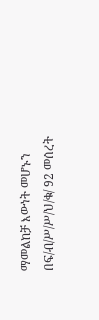ማመልከቻ እውነት መሆኑን በፍ/ብ/ሥ/ሥ/ህ/ቁ/ 92 መሰረት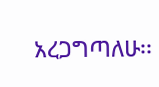አረጋግጣለሁ፡፡